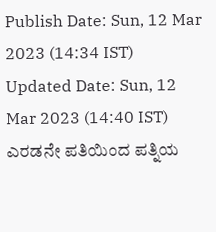Publish Date: Sun, 12 Mar 2023 (14:34 IST)
Updated Date: Sun, 12 Mar 2023 (14:40 IST)
ಎರಡನೇ ಪತಿಯಿಂದ ಪತ್ನಿಯ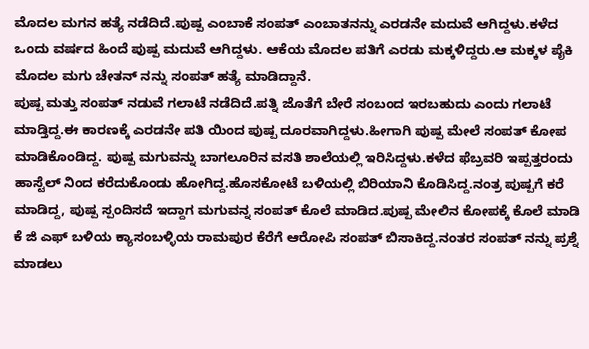ಮೊದಲ ಮಗನ ಹತ್ಯೆ ನಡೆದಿದೆ.ಪುಷ್ಪ ಎಂಬಾಕೆ ಸಂಪತ್ ಎಂಬಾತನನ್ನು ಎರಡನೇ ಮದುವೆ ಆಗಿದ್ದಳು.ಕಳೆದ ಒಂದು ವರ್ಷದ ಹಿಂದೆ ಪುಷ್ಪ ಮದುವೆ ಆಗಿದ್ದಳು. ಆಕೆಯ ಮೊದಲ ಪತಿಗೆ ಎರಡು ಮಕ್ಕಳಿದ್ದರು.ಆ ಮಕ್ಕಳ ಪೈಕಿ ಮೊದಲ ಮಗು ಚೇತನ್ ನನ್ನು ಸಂಪತ್ ಹತ್ಯೆ ಮಾಡಿದ್ದಾನೆ.
ಪುಷ್ಪ ಮತ್ತು ಸಂಪತ್ ನಡುವೆ ಗಲಾಟೆ ನಡೆದಿದೆ.ಪತ್ನಿ ಜೊತೆಗೆ ಬೇರೆ ಸಂಬಂದ ಇರಬಹುದು ಎಂದು ಗಲಾಟೆ ಮಾಡ್ತಿದ್ದ.ಈ ಕಾರಣಕ್ಕೆ ಎರಡನೇ ಪತಿ ಯಿಂದ ಪುಷ್ಪ ದೂರವಾಗಿದ್ದಳು.ಹೀಗಾಗಿ ಪುಷ್ಪ ಮೇಲೆ ಸಂಪತ್ ಕೋಪ ಮಾಡಿಕೊಂಡಿದ್ದ. ಪುಷ್ಪ ಮಗುವನ್ನು ಬಾಗಲೂರಿನ ವಸತಿ ಶಾಲೆಯಲ್ಲಿ ಇರಿಸಿದ್ದಳು.ಕಳೆದ ಫೆಬ್ರವರಿ ಇಪ್ಪತ್ತರಂದು ಹಾಸ್ಟೆಲ್ ನಿಂದ ಕರೆದುಕೊಂಡು ಹೋಗಿದ್ದ.ಹೊಸಕೋಟೆ ಬಳಿಯಲ್ಲಿ ಬಿರಿಯಾನಿ ಕೊಡಿಸಿದ್ದ.ನಂತ್ರ ಪುಷ್ಪಗೆ ಕರೆ ಮಾಡಿದ್ದ, ಪುಷ್ಪ ಸ್ಪಂದಿಸದೆ ಇದ್ದಾಗ ಮಗುವನ್ನ ಸಂಪತ್ ಕೊಲೆ ಮಾಡಿದ.ಪುಷ್ಪ ಮೇಲಿನ ಕೋಪಕ್ಕೆ ಕೊಲೆ ಮಾಡಿ ಕೆ ಜಿ ಎಫ್ ಬಳಿಯ ಕ್ಯಾಸಂಬಳ್ಳಿಯ ರಾಮಪುರ ಕೆರೆಗೆ ಆರೋಪಿ ಸಂಪತ್ ಬಿಸಾಕಿದ್ದ.ನಂತರ ಸಂಪತ್ ನನ್ನು ಪ್ರಶ್ನೆ ಮಾಡಲು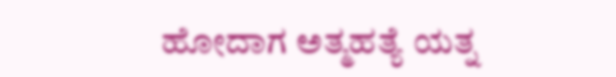ಹೋದಾಗ ಅತ್ಮಹತ್ಯೆ ಯತ್ನ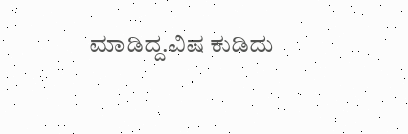ಮಾಡಿದ್ದ.ವಿಷ ಕುಡಿದು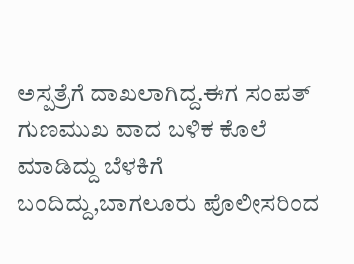ಅಸ್ಪತ್ರೆಗೆ ದಾಖಲಾಗಿದ್ದ.ಈಗ ಸಂಪತ್ ಗುಣಮುಖ ವಾದ ಬಳಿಕ ಕೊಲೆ ಮಾಡಿದ್ದು ಬೆಳಕಿಗೆ ಬಂದಿದ್ದು,ಬಾಗಲೂರು ಪೊಲೀಸರಿಂದ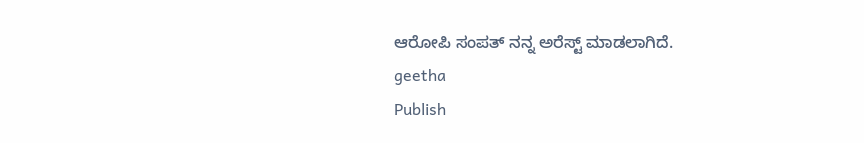ಆರೋಪಿ ಸಂಪತ್ ನನ್ನ ಅರೆಸ್ಟ್ ಮಾಡಲಾಗಿದೆ.
geetha
Publish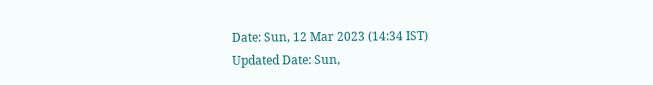Date: Sun, 12 Mar 2023 (14:34 IST)
Updated Date: Sun,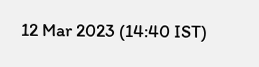12 Mar 2023 (14:40 IST)